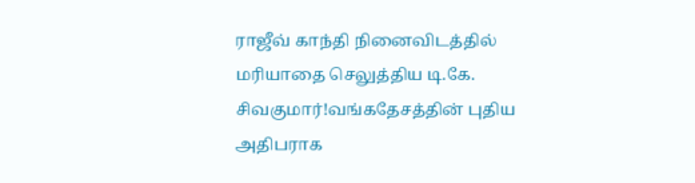ராஜீவ் காந்தி நினைவிடத்தில் மரியாதை செலுத்திய டி.கே. சிவகுமார்!வங்கதேசத்தின் புதிய அதிபராக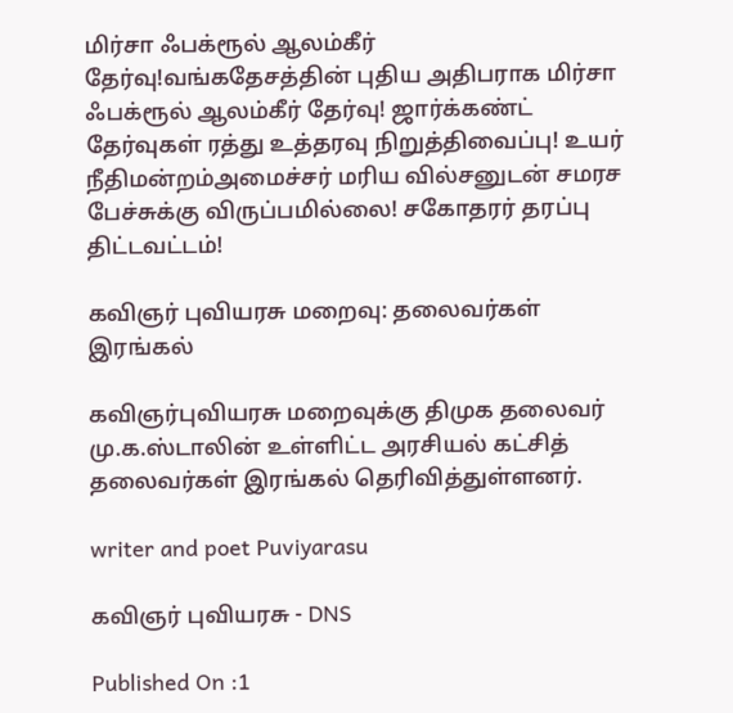மிர்சா ஃபக்ரூல் ஆலம்கீர் தேர்வு!வங்கதேசத்தின் புதிய அதிபராக மிர்சா ஃபக்ரூல் ஆலம்கீர் தேர்வு! ஜார்க்கண்ட் தேர்வுகள் ரத்து உத்தரவு நிறுத்திவைப்பு! உயர் நீதிமன்றம்அமைச்சர் மரிய வில்சனுடன் சமரச பேச்சுக்கு விருப்பமில்லை! சகோதரர் தரப்பு திட்டவட்டம்!

கவிஞர் புவியரசு மறைவு: தலைவர்கள் இரங்கல்

கவிஞர்புவியரசு மறைவுக்கு திமுக தலைவர் மு.க.ஸ்டாலின் உள்ளிட்ட அரசியல் கட்சித் தலைவர்கள் இரங்கல் தெரிவித்துள்ளனர்.

writer and poet Puviyarasu

கவிஞர் புவியரசு - DNS

Published On :1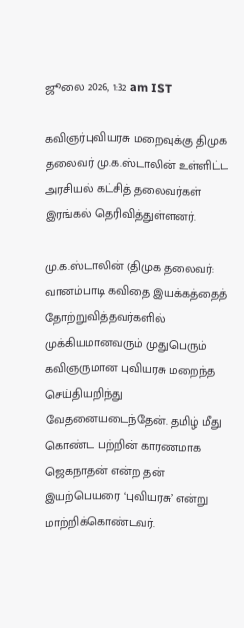ஜூலை 2026, 1:32 am IST

கவிஞர்புவியரசு மறைவுக்கு திமுக தலைவர் மு.க.ஸ்டாலின் உள்ளிட்ட அரசியல் கட்சித் தலைவர்கள் இரங்கல் தெரிவித்துள்ளனர்.

மு.க.ஸ்டாலின் (திமுக தலைவர்: வானம்பாடி கவிதை இயக்கத்தைத் தோற்றுவித்தவர்களில் முக்கியமானவரும் முதுபெரும் கவிஞருமான புவியரசு மறைந்த செய்தியறிந்து வேதனையடைந்தேன். தமிழ் மீது கொண்ட பற்றின் காரணமாக ஜெகநாதன் என்ற தன் இயற்பெயரை ‘புவியரசு’ என்று மாற்றிக்கொண்டவர்.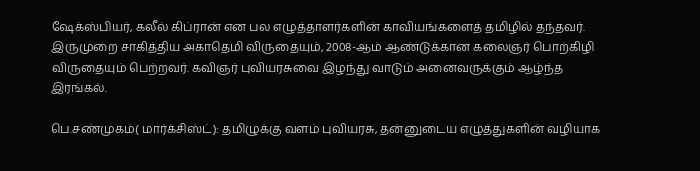ஷேக்ஸ்பியர், கலீல் கிப்ரான் என பல எழுத்தாளர்களின் காவியங்களைத் தமிழில் தந்தவர். இருமுறை சாகித்திய அகாதெமி விருதையும், 2008-ஆம் ஆண்டுக்கான கலைஞர் பொற்கிழி விருதையும் பெற்றவர். கவிஞர் புவியரசுவை இழந்து வாடும் அனைவருக்கும் ஆழ்ந்த இரங்கல்.

பெ.சண்முகம்( மார்க்சிஸ்ட்): தமிழுக்கு வளம் புவியரசு, தன்னுடைய எழுத்துகளின் வழியாக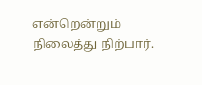என்றென்றும் நிலைத்து நிற்பார்.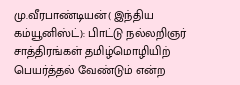மு.வீரபாண்டியன்( இந்திய கம்யூனிஸ்ட்): பிாட்டு நல்லறிஞர் சாத்திரங்கள் தமிழ்மொழியிற் பெயர்த்தல் வேண்டும் என்ற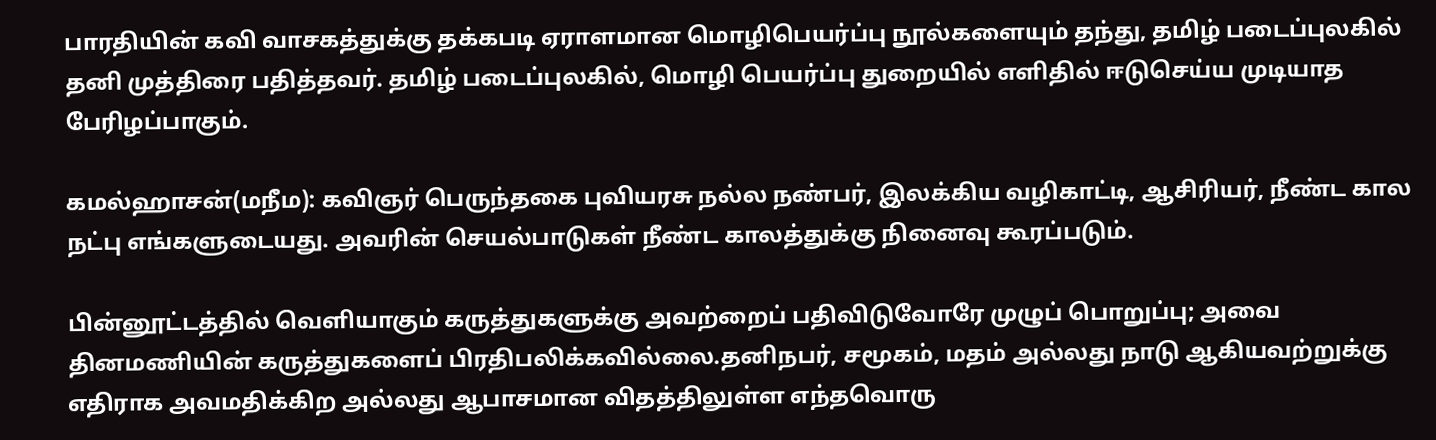பாரதியின் கவி வாசகத்துக்கு தக்கபடி ஏராளமான மொழிபெயர்ப்பு நூல்களையும் தந்து, தமிழ் படைப்புலகில் தனி முத்திரை பதித்தவர். தமிழ் படைப்புலகில், மொழி பெயர்ப்பு துறையில் எளிதில் ஈடுசெய்ய முடியாத பேரிழப்பாகும்.

கமல்ஹாசன்(மநீம): கவிஞர் பெருந்தகை புவியரசு நல்ல நண்பர், இலக்கிய வழிகாட்டி, ஆசிரியர், நீண்ட கால நட்பு எங்களுடையது. அவரின் செயல்பாடுகள் நீண்ட காலத்துக்கு நினைவு கூரப்படும்.

பின்னூட்டத்தில் வெளியாகும் கருத்துகளுக்கு அவற்றைப் பதிவிடுவோரே முழுப் பொறுப்பு; அவை தினமணியின் கருத்துகளைப் பிரதிபலிக்கவில்லை.தனிநபர், சமூகம், மதம் அல்லது நாடு ஆகியவற்றுக்கு எதிராக அவமதிக்கிற அல்லது ஆபாசமான விதத்திலுள்ள எந்தவொரு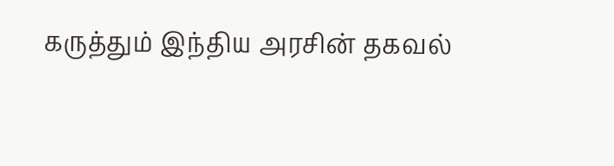கருத்தும் இந்திய அரசின் தகவல்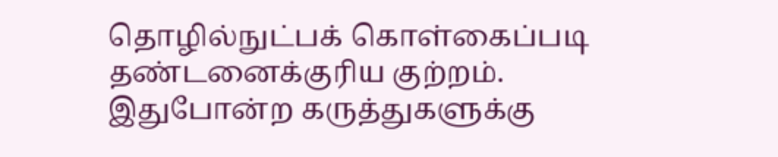தொழில்நுட்பக் கொள்கைப்படி தண்டனைக்குரிய குற்றம். இதுபோன்ற கருத்துகளுக்கு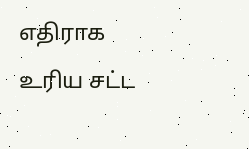எதிராக உரிய சட்ட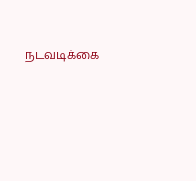நடவடிக்கை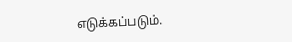எடுக்கப்படும்.